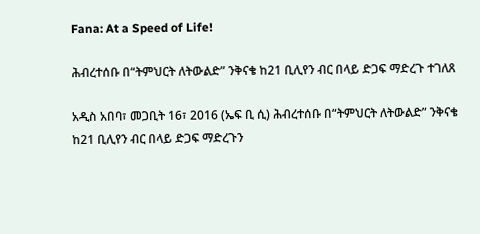Fana: At a Speed of Life!

ሕብረተሰቡ በ“ትምህርት ለትውልድ” ንቅናቄ ከ21 ቢሊየን ብር በላይ ድጋፍ ማድረጉ ተገለጸ

አዲስ አበባ፣ መጋቢት 16፣ 2016 (ኤፍ ቢ ሲ) ሕብረተሰቡ በ“ትምህርት ለትውልድ” ንቅናቄ ከ21 ቢሊየን ብር በላይ ድጋፍ ማድረጉን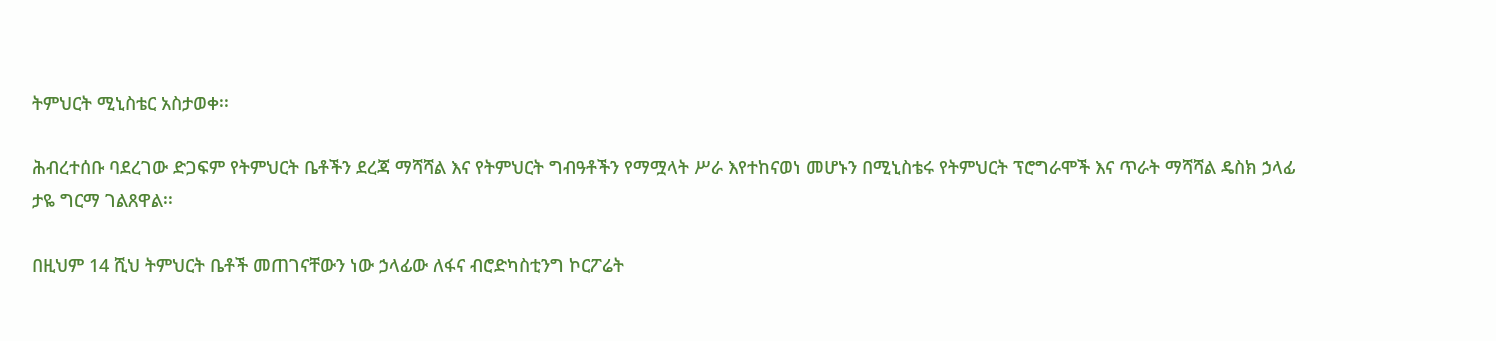ትምህርት ሚኒስቴር አስታወቀ፡፡

ሕብረተሰቡ ባደረገው ድጋፍም የትምህርት ቤቶችን ደረጃ ማሻሻል እና የትምህርት ግብዓቶችን የማሟላት ሥራ እየተከናወነ መሆኑን በሚኒስቴሩ የትምህርት ፕሮግራሞች እና ጥራት ማሻሻል ዴስክ ኃላፊ ታዬ ግርማ ገልጸዋል፡፡

በዚህም 14 ሺህ ትምህርት ቤቶች መጠገናቸውን ነው ኃላፊው ለፋና ብሮድካስቲንግ ኮርፖሬት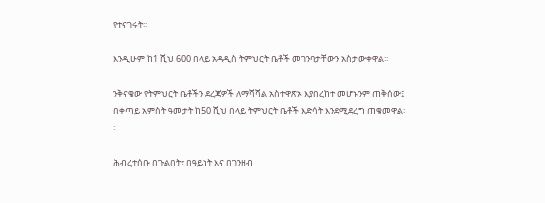የተናገሩት፡፡

እንዲሁም ከ1 ሺህ 600 በላይ አዳዲስ ትምህርት ቤቶች መገንባታቸውን አስታውቀዋል፡፡

ንቅናቄው የትምህርት ቤቶችን ደረጃዎች ለማሻሻል አስተዋጽኦ እያበረከተ መሆኑንም ጠቅሰው፤ በቀጣይ አምስት ዓመታት ከ50 ሺህ በላይ ትምህርት ቤቶች እድሳት እንደሚደረግ ጠቁመዋል፡፡

ሕብረተሰቡ በጉልበት፣ በዓይነት እና በገንዘብ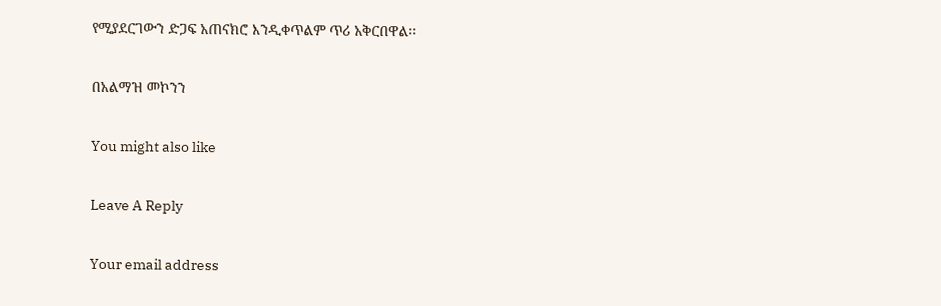የሚያደርገውን ድጋፍ አጠናክሮ እንዲቀጥልም ጥሪ አቅርበዋል፡፡

በአልማዝ መኮንን

You might also like

Leave A Reply

Your email address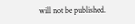will not be published.